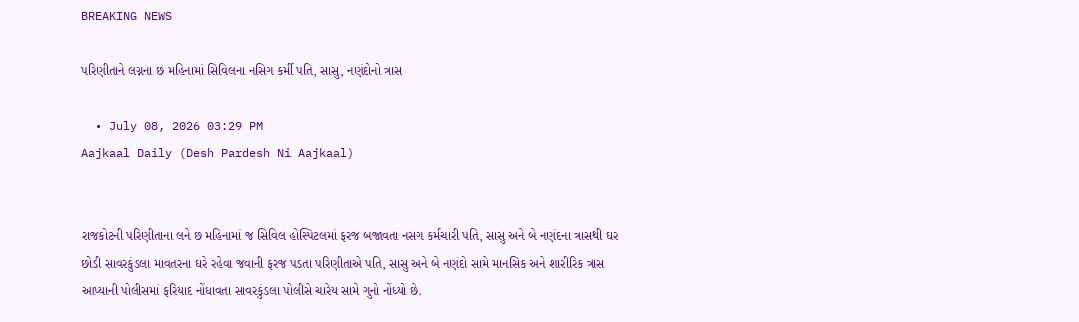BREAKING NEWS

પરિણીતાને લગ્નના છ મહિનામાં સિવિલના નસિગ કર્મી પતિ, સાસુ, નણંદોનો ત્રાસ

  • July 08, 2026 03:29 PM
Aajkaal Daily (Desh Pardesh Ni Aajkaal)


રાજકોટની પરિણીતાના લને છ મહિનામાં જ સિવિલ હોસ્પિટલમાં ફરજ બજાવતા નસગ કર્મચારી પતિ, સાસુ અને બે નણંદના ત્રાસથી ઘર છોડી સાવરકુંડલા માવતરના ઘરે રહેવા જવાની ફરજ પડતા પરિણીતાએ પતિ, સાસુ અને બે નણંદો સામે માનસિક અને શારીરિક ત્રાસ આપ્યાની પોલીસમાં ફરિયાદ નોંધાવતા સાવરકુંડલા પોલીસે ચારેય સામે ગુનો નોંધ્યો છે.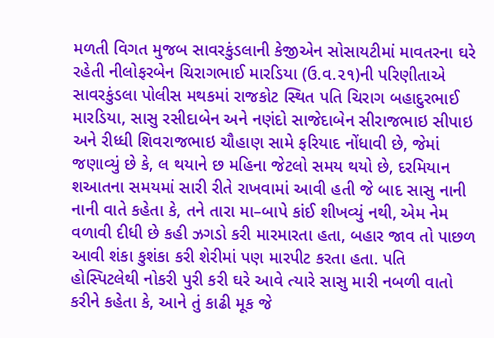મળતી વિગત મુજબ સાવરકુંડલાની કેજીએન સોસાયટીમાં માવતરના ઘરે રહેતી નીલોફરબેન ચિરાગભાઈ મારડિયા (ઉ.વ.૨૧)ની પરિણીતાએ સાવરકુંડલા પોલીસ મથકમાં રાજકોટ સ્થિત પતિ ચિરાગ બહાદુરભાઈ મારડિયા, સાસુ રસીદાબેન અને નણંદો સાજેદાબેન સીરાજભાઇ સીપાઇ અને રીધ્ધી શિવરાજભાઇ ચૌહાણ સામે ફરિયાદ નોંધાવી છે, જેમાં જણાવ્યું છે કે, લ થયાને છ મહિના જેટલો સમય થયો છે, દરમિયાન શઆતના સમયમાં સારી રીતે રાખવામાં આવી હતી જે બાદ સાસુ નાની નાની વાતે કહેતા કે, તને તારા મા–બાપે કાંઈ શીખવ્યું નથી, એમ નેમ વળાવી દીધી છે કહી ઝગડો કરી મારમારતા હતા, બહાર જાવ તો પાછળ આવી શંકા કુશંકા કરી શેરીમાં પણ મારપીટ કરતા હતા. પતિ હોસ્પિટલેથી નોકરી પુરી કરી ઘરે આવે ત્યારે સાસુ મારી નબળી વાતો કરીને કહેતા કે, આને તું કાઢી મૂક જે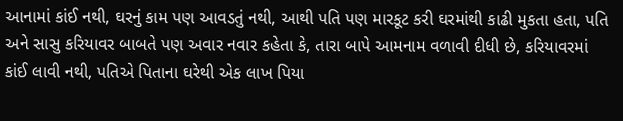આનામાં કાંઈ નથી, ઘરનું કામ પણ આવડતું નથી, આથી પતિ પણ મારકૂટ કરી ઘરમાંથી કાઢી મુકતા હતા, પતિ અને સાસુ કરિયાવર બાબતે પણ અવાર નવાર કહેતા કે, તારા બાપે આમનામ વળાવી દીધી છે, કરિયાવરમાં કાંઈ લાવી નથી, પતિએ પિતાના ઘરેથી એક લાખ પિયા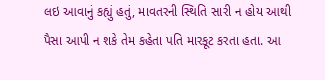લઇ આવાનું કહ્યું હતું, માવતરની સ્થિતિ સારી ન હોય આથી પૈસા આપી ન શકે તેમ કહેતા પતિ મારકૂટ કરતા હતા. આ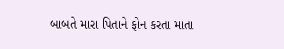બાબતે મારા પિતાને ફોન કરતા માતા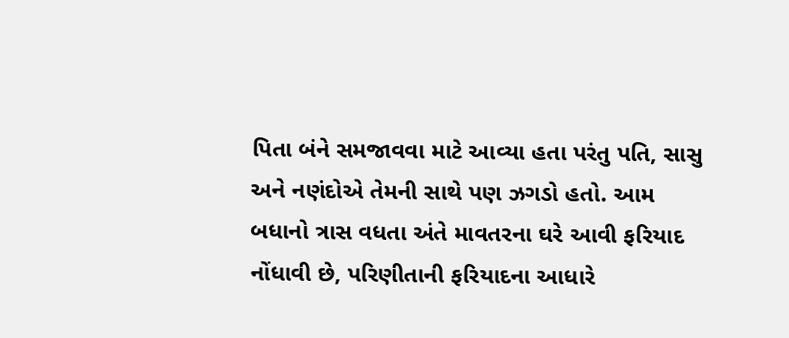પિતા બંને સમજાવવા માટે આવ્યા હતા પરંતુ પતિ, સાસુ અને નણંદોએ તેમની સાથે પણ ઝગડો હતો. આમ બધાનો ત્રાસ વધતા અંતે માવતરના ઘરે આવી ફરિયાદ નોંધાવી છે, પરિણીતાની ફરિયાદના આધારે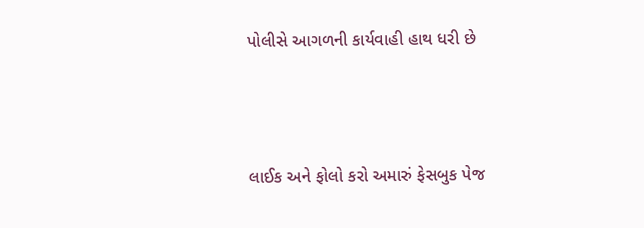પોલીસે આગળની કાર્યવાહી હાથ ધરી છે



લાઈક અને ફોલો કરો અમારું ફેસબુક પેજ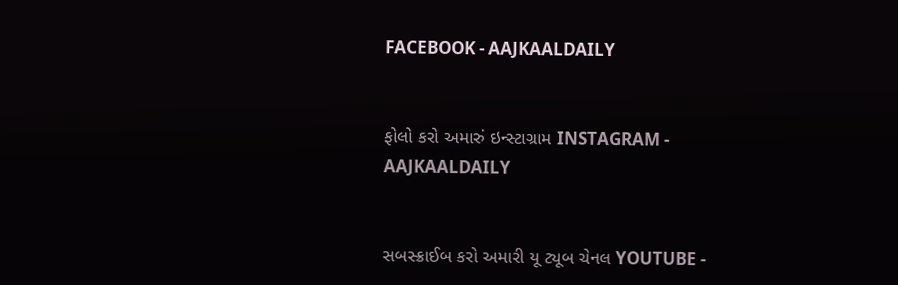FACEBOOK - AAJKAALDAILY


ફોલો કરો અમારું ઇન્સ્ટાગ્રામ INSTAGRAM - AAJKAALDAILY


સબસ્ક્રાઈબ કરો અમારી યૂ ટ્યૂબ ચેનલ YOUTUBE -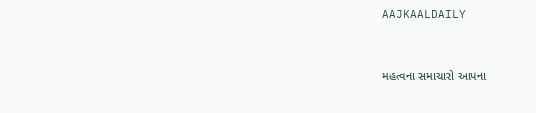AAJKAALDAILY


મહત્વના સમાચારો આપના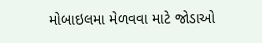મોબાઇલમા મેળવવા માટે જોડાઓ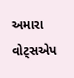અમારા વોટ્સએપ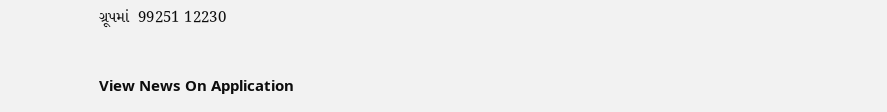ગ્રૂપમાં  99251 12230

View News On Application